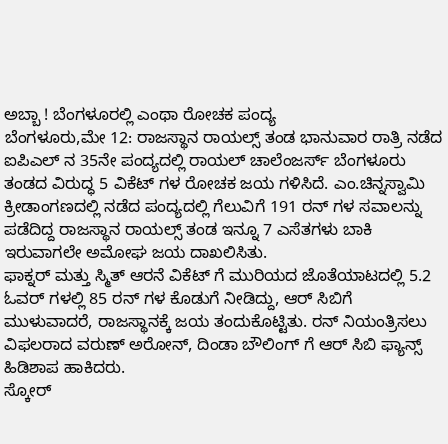ಅಬ್ಬಾ ! ಬೆಂಗಳೂರಲ್ಲಿ ಎಂಥಾ ರೋಚಕ ಪಂದ್ಯ
ಬೆಂಗಳೂರು,ಮೇ 12: ರಾಜಸ್ಥಾನ ರಾಯಲ್ಸ್ ತಂಡ ಭಾನುವಾರ ರಾತ್ರಿ ನಡೆದ ಐಪಿಎಲ್ ನ 35ನೇ ಪಂದ್ಯದಲ್ಲಿ ರಾಯಲ್ ಚಾಲೆಂಜರ್ಸ್ ಬೆಂಗಳೂರು ತಂಡದ ವಿರುದ್ಧ 5 ವಿಕೆಟ್ ಗಳ ರೋಚಕ ಜಯ ಗಳಿಸಿದೆ. ಎಂ.ಚಿನ್ನಸ್ವಾಮಿ ಕ್ರೀಡಾಂಗಣದಲ್ಲಿ ನಡೆದ ಪಂದ್ಯದಲ್ಲಿ ಗೆಲುವಿಗೆ 191 ರನ್ ಗಳ ಸವಾಲನ್ನು ಪಡೆದಿದ್ದ ರಾಜಸ್ಥಾನ ರಾಯಲ್ಸ್ ತಂಡ ಇನ್ನೂ 7 ಎಸೆತಗಳು ಬಾಕಿ ಇರುವಾಗಲೇ ಅಮೋಘ ಜಯ ದಾಖಲಿಸಿತು.
ಫಾಕ್ನರ್ ಮತ್ತು ಸ್ಮಿತ್ ಆರನೆ ವಿಕೆಟ್ ಗೆ ಮುರಿಯದ ಜೊತೆಯಾಟದಲ್ಲಿ 5.2 ಓವರ್ ಗಳಲ್ಲಿ 85 ರನ್ ಗಳ ಕೊಡುಗೆ ನೀಡಿದ್ದು, ಆರ್ ಸಿಬಿಗೆ ಮುಳುವಾದರೆ, ರಾಜಸ್ಥಾನಕ್ಕೆ ಜಯ ತಂದುಕೊಟ್ಟಿತು. ರನ್ ನಿಯಂತ್ರಿಸಲು ವಿಫಲರಾದ ವರುಣ್ ಅರೋನ್, ದಿಂಡಾ ಬೌಲಿಂಗ್ ಗೆ ಆರ್ ಸಿಬಿ ಫ್ಯಾನ್ಸ್ ಹಿಡಿಶಾಪ ಹಾಕಿದರು.
ಸ್ಕೋರ್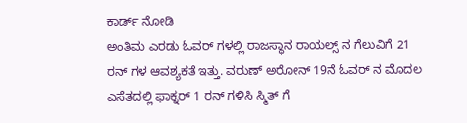ಕಾರ್ಡ್ ನೋಡಿ
ಅಂತಿಮ ಎರಡು ಓವರ್ ಗಳಲ್ಲಿ ರಾಜಸ್ಥಾನ ರಾಯಲ್ಸ್ ನ ಗೆಲುವಿಗೆ 21 ರನ್ ಗಳ ಆವಶ್ಯಕತೆ ಇತ್ತು. ವರುಣ್ ಅರೋನ್ 19ನೆ ಓವರ್ ನ ಮೊದಲ ಎಸೆತದಲ್ಲಿ ಫಾಕ್ನರ್ 1 ರನ್ ಗಳಿಸಿ ಸ್ಮಿತ್ ಗೆ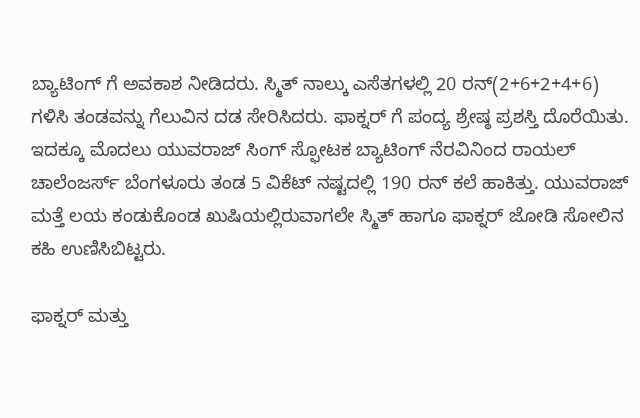ಬ್ಯಾಟಿಂಗ್ ಗೆ ಅವಕಾಶ ನೀಡಿದರು. ಸ್ಮಿತ್ ನಾಲ್ಕು ಎಸೆತಗಳಲ್ಲಿ 20 ರನ್(2+6+2+4+6) ಗಳಿಸಿ ತಂಡವನ್ನು ಗೆಲುವಿನ ದಡ ಸೇರಿಸಿದರು. ಫಾಕ್ನರ್ ಗೆ ಪಂದ್ಯ ಶ್ರೇಷ್ಠ ಪ್ರಶಸ್ತಿ ದೊರೆಯಿತು.
ಇದಕ್ಕೂ ಮೊದಲು ಯುವರಾಜ್ ಸಿಂಗ್ ಸ್ಫೋಟಕ ಬ್ಯಾಟಿಂಗ್ ನೆರವಿನಿಂದ ರಾಯಲ್ ಚಾಲೆಂಜರ್ಸ್ ಬೆಂಗಳೂರು ತಂಡ 5 ವಿಕೆಟ್ ನಷ್ಟದಲ್ಲಿ 190 ರನ್ ಕಲೆ ಹಾಕಿತ್ತು. ಯುವರಾಜ್ ಮತ್ತೆ ಲಯ ಕಂಡುಕೊಂಡ ಖುಷಿಯಲ್ಲಿರುವಾಗಲೇ ಸ್ಮಿತ್ ಹಾಗೂ ಫಾಕ್ನರ್ ಜೋಡಿ ಸೋಲಿನ ಕಹಿ ಉಣಿಸಿಬಿಟ್ಟರು.

ಫಾಕ್ನರ್ ಮತ್ತು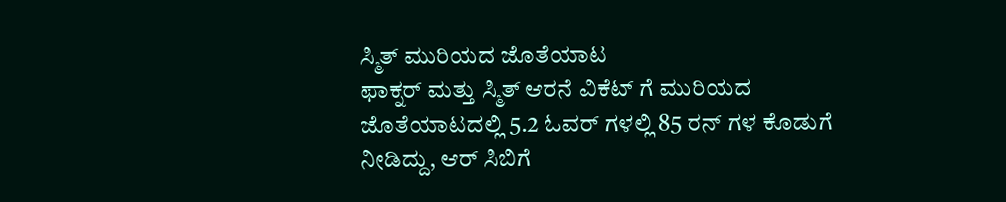ಸ್ಮಿತ್ ಮುರಿಯದ ಜೊತೆಯಾಟ
ಫಾಕ್ನರ್ ಮತ್ತು ಸ್ಮಿತ್ ಆರನೆ ವಿಕೆಟ್ ಗೆ ಮುರಿಯದ ಜೊತೆಯಾಟದಲ್ಲಿ 5.2 ಓವರ್ ಗಳಲ್ಲಿ 85 ರನ್ ಗಳ ಕೊಡುಗೆ ನೀಡಿದ್ದು, ಆರ್ ಸಿಬಿಗೆ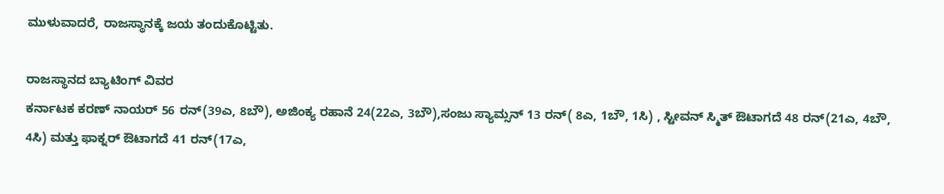ಮುಳುವಾದರೆ, ರಾಜಸ್ಥಾನಕ್ಕೆ ಜಯ ತಂದುಕೊಟ್ಟಿತು.

ರಾಜಸ್ಥಾನದ ಬ್ಯಾಟಿಂಗ್ ವಿವರ
ಕರ್ನಾಟಕ ಕರಣ್ ನಾಯರ್ 56 ರನ್(39ಎ, 8ಬೌ), ಅಜಿಂಕ್ಯ ರಹಾನೆ 24(22ಎ, 3ಬೌ),ಸಂಜು ಸ್ಯಾಮ್ಸನ್ 13 ರನ್( 8ಎ, 1ಬೌ, 1ಸಿ) , ಸ್ಟೀವನ್ ಸ್ಮಿತ್ ಔಟಾಗದೆ 48 ರನ್(21ಎ, 4ಬೌ, 4ಸಿ) ಮತ್ತು ಫಾಕ್ನರ್ ಔಟಾಗದೆ 41 ರನ್(17ಎ,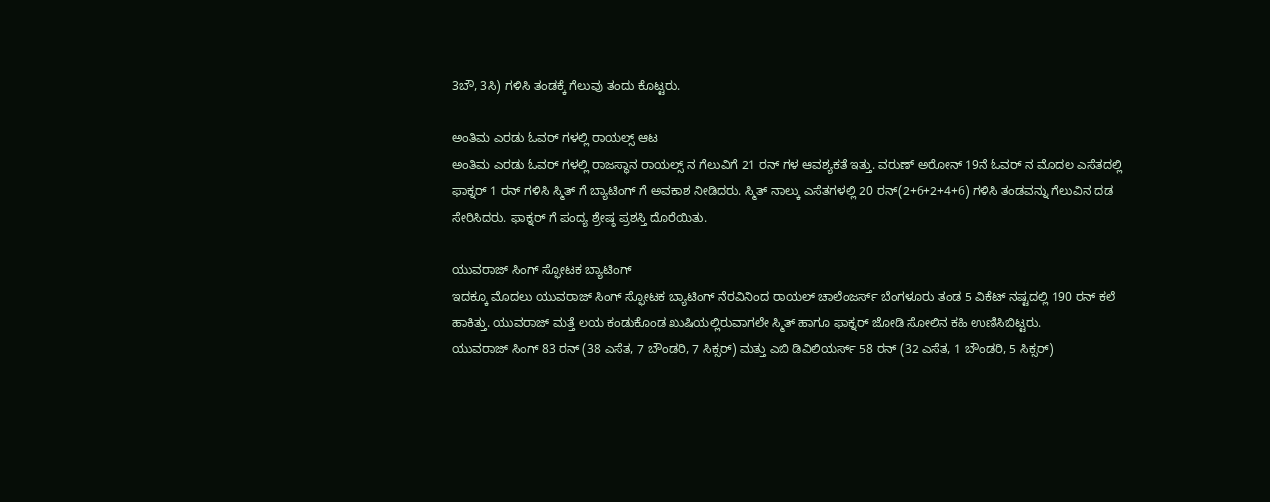3ಬೌ, 3ಸಿ) ಗಳಿಸಿ ತಂಡಕ್ಕೆ ಗೆಲುವು ತಂದು ಕೊಟ್ಟರು.

ಅಂತಿಮ ಎರಡು ಓವರ್ ಗಳಲ್ಲಿ ರಾಯಲ್ಸ್ ಆಟ
ಅಂತಿಮ ಎರಡು ಓವರ್ ಗಳಲ್ಲಿ ರಾಜಸ್ಥಾನ ರಾಯಲ್ಸ್ ನ ಗೆಲುವಿಗೆ 21 ರನ್ ಗಳ ಆವಶ್ಯಕತೆ ಇತ್ತು. ವರುಣ್ ಅರೋನ್ 19ನೆ ಓವರ್ ನ ಮೊದಲ ಎಸೆತದಲ್ಲಿ ಫಾಕ್ನರ್ 1 ರನ್ ಗಳಿಸಿ ಸ್ಮಿತ್ ಗೆ ಬ್ಯಾಟಿಂಗ್ ಗೆ ಅವಕಾಶ ನೀಡಿದರು. ಸ್ಮಿತ್ ನಾಲ್ಕು ಎಸೆತಗಳಲ್ಲಿ 20 ರನ್(2+6+2+4+6) ಗಳಿಸಿ ತಂಡವನ್ನು ಗೆಲುವಿನ ದಡ ಸೇರಿಸಿದರು. ಫಾಕ್ನರ್ ಗೆ ಪಂದ್ಯ ಶ್ರೇಷ್ಠ ಪ್ರಶಸ್ತಿ ದೊರೆಯಿತು.

ಯುವರಾಜ್ ಸಿಂಗ್ ಸ್ಫೋಟಕ ಬ್ಯಾಟಿಂಗ್
ಇದಕ್ಕೂ ಮೊದಲು ಯುವರಾಜ್ ಸಿಂಗ್ ಸ್ಫೋಟಕ ಬ್ಯಾಟಿಂಗ್ ನೆರವಿನಿಂದ ರಾಯಲ್ ಚಾಲೆಂಜರ್ಸ್ ಬೆಂಗಳೂರು ತಂಡ 5 ವಿಕೆಟ್ ನಷ್ಟದಲ್ಲಿ 190 ರನ್ ಕಲೆ ಹಾಕಿತ್ತು. ಯುವರಾಜ್ ಮತ್ತೆ ಲಯ ಕಂಡುಕೊಂಡ ಖುಷಿಯಲ್ಲಿರುವಾಗಲೇ ಸ್ಮಿತ್ ಹಾಗೂ ಫಾಕ್ನರ್ ಜೋಡಿ ಸೋಲಿನ ಕಹಿ ಉಣಿಸಿಬಿಟ್ಟರು.
ಯುವರಾಜ್ ಸಿಂಗ್ 83 ರನ್ (38 ಎಸೆತ, 7 ಬೌಂಡರಿ, 7 ಸಿಕ್ಸರ್) ಮತ್ತು ಎಬಿ ಡಿವಿಲಿಯರ್ಸ್ 58 ರನ್ (32 ಎಸೆತ, 1 ಬೌಂಡರಿ, 5 ಸಿಕ್ಸರ್)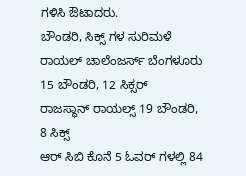ಗಳಿಸಿ ಔಟಾದರು.
ಬೌಂಡರಿ, ಸಿಕ್ಸ್ ಗಳ ಸುರಿಮಳೆ
ರಾಯಲ್ ಚಾಲೆಂಜರ್ಸ್ ಬೆಂಗಳೂರು 15 ಬೌಂಡರಿ, 12 ಸಿಕ್ಸರ್
ರಾಜಸ್ಥಾನ್ ರಾಯಲ್ಸ್ 19 ಬೌಂಡರಿ, 8 ಸಿಕ್ಸ್
ಆರ್ ಸಿಬಿ ಕೊನೆ 5 ಓವರ್ ಗಳಲ್ಲಿ 84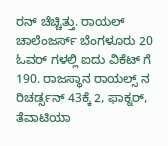ರನ್ ಚೆಚ್ಚಿತ್ತು. ರಾಯಲ್ ಚಾಲೆಂಜರ್ಸ್ ಬೆಂಗಳೂರು 20 ಓವರ್ ಗಳಲ್ಲಿ ಐದು ವಿಕೆಟ್ ಗೆ 190. ರಾಜಸ್ಥಾನ ರಾಯಲ್ಸ್ ನ ರಿಚರ್ಡ್ಸನ್ 43ಕ್ಕೆ 2, ಫಾಕ್ನರ್, ತೆವಾಟಿಯಾ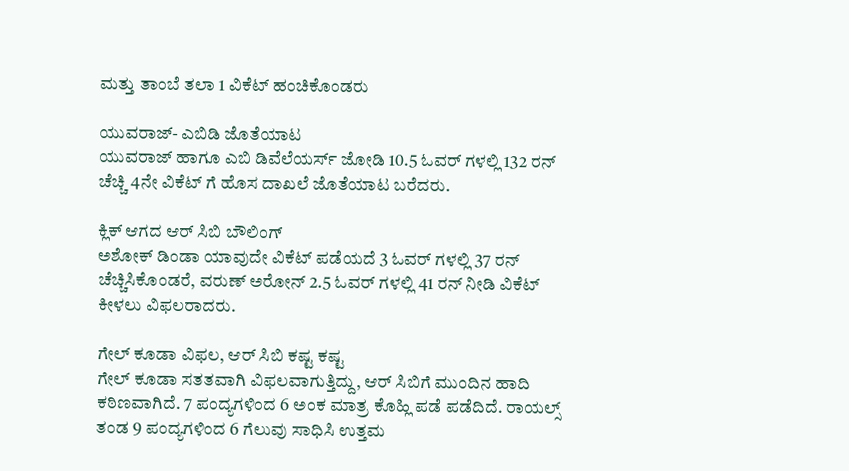ಮತ್ತು ತಾಂಬೆ ತಲಾ 1 ವಿಕೆಟ್ ಹಂಚಿಕೊಂಡರು

ಯುವರಾಜ್- ಎಬಿಡಿ ಜೊತೆಯಾಟ
ಯುವರಾಜ್ ಹಾಗೂ ಎಬಿ ಡಿವೆಲೆಯರ್ಸ್ ಜೋಡಿ 10.5 ಓವರ್ ಗಳಲ್ಲಿ 132 ರನ್ ಚೆಚ್ಚಿ 4ನೇ ವಿಕೆಟ್ ಗೆ ಹೊಸ ದಾಖಲೆ ಜೊತೆಯಾಟ ಬರೆದರು.

ಕ್ಲಿಕ್ ಆಗದ ಆರ್ ಸಿಬಿ ಬೌಲಿಂಗ್
ಅಶೋಕ್ ಡಿಂಡಾ ಯಾವುದೇ ವಿಕೆಟ್ ಪಡೆಯದೆ 3 ಓವರ್ ಗಳಲ್ಲಿ 37 ರನ್ ಚೆಚ್ಚಿಸಿಕೊಂಡರೆ, ವರುಣ್ ಅರೋನ್ 2.5 ಓವರ್ ಗಳಲ್ಲಿ 41 ರನ್ ನೀಡಿ ವಿಕೆಟ್ ಕೀಳಲು ವಿಫಲರಾದರು.

ಗೇಲ್ ಕೂಡಾ ವಿಫಲ, ಆರ್ ಸಿಬಿ ಕಷ್ಟ ಕಷ್ಟ
ಗೇಲ್ ಕೂಡಾ ಸತತವಾಗಿ ವಿಫಲವಾಗುತ್ತಿದ್ದು, ಆರ್ ಸಿಬಿಗೆ ಮುಂದಿನ ಹಾದಿ ಕಠಿಣವಾಗಿದೆ. 7 ಪಂದ್ಯಗಳಿಂದ 6 ಅಂಕ ಮಾತ್ರ ಕೊಹ್ಲಿ ಪಡೆ ಪಡೆದಿದೆ. ರಾಯಲ್ಸ್ ತಂಡ 9 ಪಂದ್ಯಗಳಿಂದ 6 ಗೆಲುವು ಸಾಧಿಸಿ ಉತ್ತಮ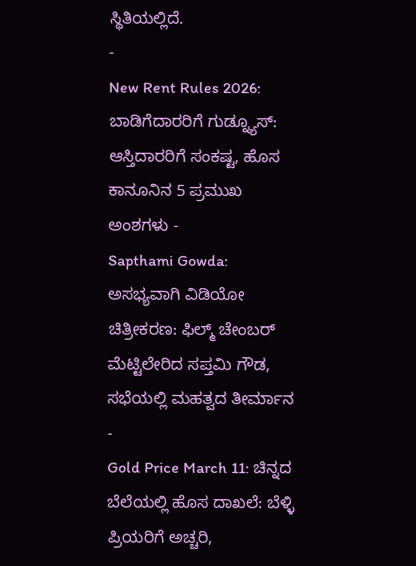ಸ್ಥಿತಿಯಲ್ಲಿದೆ.
-
New Rent Rules 2026: ಬಾಡಿಗೆದಾರರಿಗೆ ಗುಡ್ನ್ಯೂಸ್: ಆಸ್ತಿದಾರರಿಗೆ ಸಂಕಷ್ಟ, ಹೊಸ ಕಾನೂನಿನ 5 ಪ್ರಮುಖ ಅಂಶಗಳು -
Sapthami Gowda: ಅಸಭ್ಯವಾಗಿ ವಿಡಿಯೋ ಚಿತ್ರೀಕರಣ: ಫಿಲ್ಮ್ ಚೇಂಬರ್ ಮೆಟ್ಟಿಲೇರಿದ ಸಪ್ತಮಿ ಗೌಡ, ಸಭೆಯಲ್ಲಿ ಮಹತ್ವದ ತೀರ್ಮಾನ -
Gold Price March 11: ಚಿನ್ನದ ಬೆಲೆಯಲ್ಲಿ ಹೊಸ ದಾಖಲೆ: ಬೆಳ್ಳಿ ಪ್ರಿಯರಿಗೆ ಅಚ್ಚರಿ,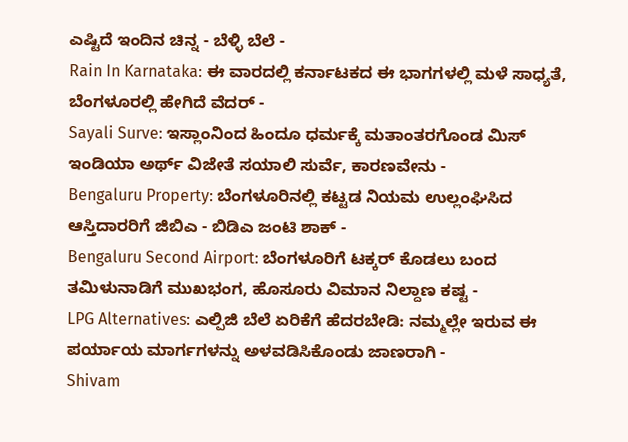ಎಷ್ಟಿದೆ ಇಂದಿನ ಚಿನ್ನ - ಬೆಳ್ಳಿ ಬೆಲೆ -
Rain In Karnataka: ಈ ವಾರದಲ್ಲಿ ಕರ್ನಾಟಕದ ಈ ಭಾಗಗಳಲ್ಲಿ ಮಳೆ ಸಾಧ್ಯತೆ, ಬೆಂಗಳೂರಲ್ಲಿ ಹೇಗಿದೆ ವೆದರ್ -
Sayali Surve: ಇಸ್ಲಾಂನಿಂದ ಹಿಂದೂ ಧರ್ಮಕ್ಕೆ ಮತಾಂತರಗೊಂಡ ಮಿಸ್ ಇಂಡಿಯಾ ಅರ್ಥ್ ವಿಜೇತೆ ಸಯಾಲಿ ಸುರ್ವೆ, ಕಾರಣವೇನು -
Bengaluru Property: ಬೆಂಗಳೂರಿನಲ್ಲಿ ಕಟ್ಟಡ ನಿಯಮ ಉಲ್ಲಂಘಿಸಿದ ಆಸ್ತಿದಾರರಿಗೆ ಜಿಬಿಎ - ಬಿಡಿಎ ಜಂಟಿ ಶಾಕ್ -
Bengaluru Second Airport: ಬೆಂಗಳೂರಿಗೆ ಟಕ್ಕರ್ ಕೊಡಲು ಬಂದ ತಮಿಳುನಾಡಿಗೆ ಮುಖಭಂಗ, ಹೊಸೂರು ವಿಮಾನ ನಿಲ್ದಾಣ ಕಷ್ಟ -
LPG Alternatives: ಎಲ್ಪಿಜಿ ಬೆಲೆ ಏರಿಕೆಗೆ ಹೆದರಬೇಡಿ: ನಮ್ಮಲ್ಲೇ ಇರುವ ಈ ಪರ್ಯಾಯ ಮಾರ್ಗಗಳನ್ನು ಅಳವಡಿಸಿಕೊಂಡು ಜಾಣರಾಗಿ -
Shivam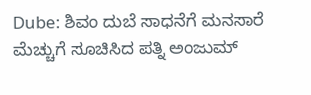Dube: ಶಿವಂ ದುಬೆ ಸಾಧನೆಗೆ ಮನಸಾರೆ ಮೆಚ್ಚುಗೆ ಸೂಚಿಸಿದ ಪತ್ನಿ ಅಂಜುಮ್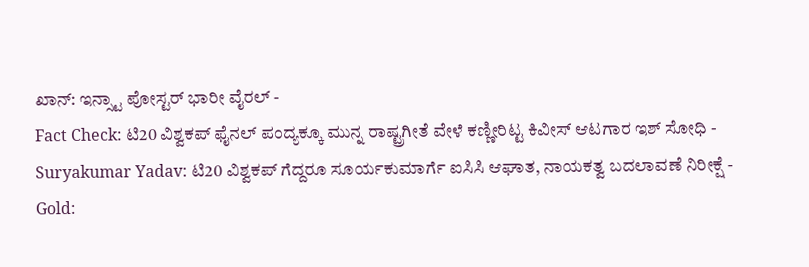ಖಾನ್: ಇನ್ಸ್ಟಾ ಪೋಸ್ಟರ್ ಭಾರೀ ವೈರಲ್ -
Fact Check: ಟಿ20 ವಿಶ್ವಕಪ್ ಫೈನಲ್ ಪಂದ್ಯಕ್ಕೂ ಮುನ್ನ ರಾಷ್ಟ್ರಗೀತೆ ವೇಳೆ ಕಣ್ಣೀರಿಟ್ಟ ಕಿವೀಸ್ ಆಟಗಾರ ಇಶ್ ಸೋಧಿ -
Suryakumar Yadav: ಟಿ20 ವಿಶ್ವಕಪ್ ಗೆದ್ದರೂ ಸೂರ್ಯಕುಮಾರ್ಗೆ ಐಸಿಸಿ ಆಘಾತ, ನಾಯಕತ್ವ ಬದಲಾವಣೆ ನಿರೀಕ್ಷೆ -
Gold: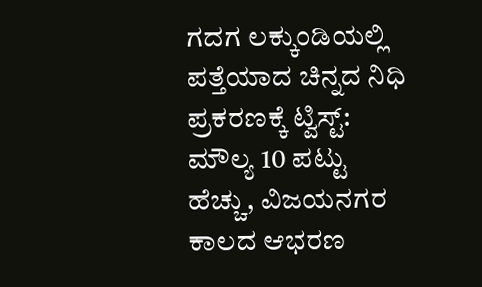ಗದಗ ಲಕ್ಕುಂಡಿಯಲ್ಲಿ ಪತ್ತೆಯಾದ ಚಿನ್ನದ ನಿಧಿ ಪ್ರಕರಣಕ್ಕೆ ಟ್ವಿಸ್ಟ್: ಮೌಲ್ಯ 10 ಪಟ್ಟು ಹೆಚ್ಚು, ವಿಜಯನಗರ ಕಾಲದ ಆಭರಣ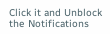Click it and Unblock the Notifications